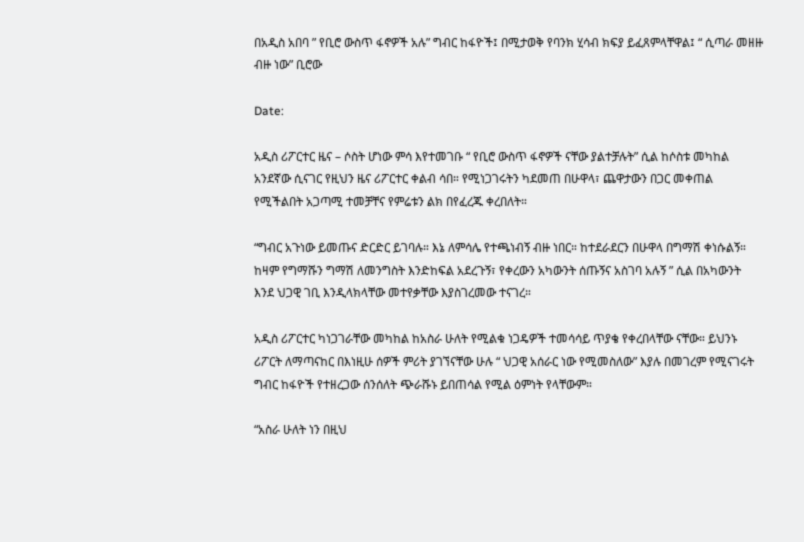በአዲስ አበባ ” የቢሮ ውስጥ ፋኖዎች አሉ” ግብር ከፋዮች፤ በሚታወቅ የባንክ ሂሳብ ክፍያ ይፈጸምላቸዋል፤ “ ሲጣራ መዘዙ ብዙ ነው” ቢሮው

Date:

አዲስ ሪፖርተር ዜና – ሶስት ሆነው ምሳ እየተመገቡ “ የቢሮ ውስጥ ፋኖዎች ናቸው ያልተቻሉት” ሲል ከሶስቱ መካከል አንደኛው ሲናገር የዚህን ዜና ሪፖርተር ቀልብ ሳበ። የሚነጋገሩትን ካደመጠ በሁዋላ፣ ጨዋታውን በጋር መቀጠል የሚችልበት አጋጣሚ ተመቻቸና የምሬቱን ልክ በየፈረጁ ቀረበለት።

“ግብር አጉነው ይመጡና ድርድር ይገባሉ። እኔ ለምሳሌ የተጫነብኝ ብዙ ነበር። ከተደራደርን በሁዋላ በግማሽ ቀነሱልኝ። ከዛም የግማሹን ግማሽ ለመንግስት እንድከፍል አደረጉኝ፣ የቀረውን አካውንት ሰጡኝና አስገባ አሉኝ ” ሲል በአካውንት እንደ ህጋዊ ገቢ እንዲላክላቸው መተየቃቸው እያስገረመው ተናገረ።

አዲስ ሪፖርተር ካነጋገራቸው መካከል ከአስራ ሁለት የሚልቁ ነጋዴዎች ተመሳሳይ ጥያቄ የቀረበላቸው ናቸው። ይህንኑ ሪፖርት ለማጣናከር በእነዚሁ ሰዎች ምሪት ያገኘናቸው ሁሉ “ ህጋዊ አሰራር ነው የሚመስለው” እያሉ በመገረም የሚናገሩት ግብር ከፋዮች የተዘረጋው ሰንሰለት ጭራሹኑ ይበጠሳል የሚል ዕምነት የላቸውም።

“አስራ ሁለት ነን በዚህ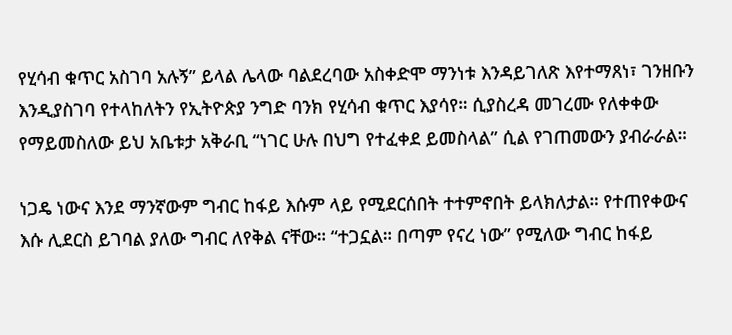የሂሳብ ቁጥር አስገባ አሉኝ” ይላል ሌላው ባልደረባው አስቀድሞ ማንነቱ እንዳይገለጽ እየተማጸነ፣ ገንዘቡን እንዲያስገባ የተላከለትን የኢትዮጵያ ንግድ ባንክ የሂሳብ ቁጥር እያሳየ። ሲያስረዳ መገረሙ የለቀቀው የማይመስለው ይህ አቤቱታ አቅራቢ “ነገር ሁሉ በህግ የተፈቀደ ይመስላል” ሲል የገጠመውን ያብራራል።

ነጋዴ ነውና እንደ ማንኛውም ግብር ከፋይ እሱም ላይ የሚደርሰበት ተተምኖበት ይላክለታል። የተጠየቀውና እሱ ሊደርስ ይገባል ያለው ግብር ለየቅል ናቸው። “ተጋኗል። በጣም የናረ ነው” የሚለው ግብር ከፋይ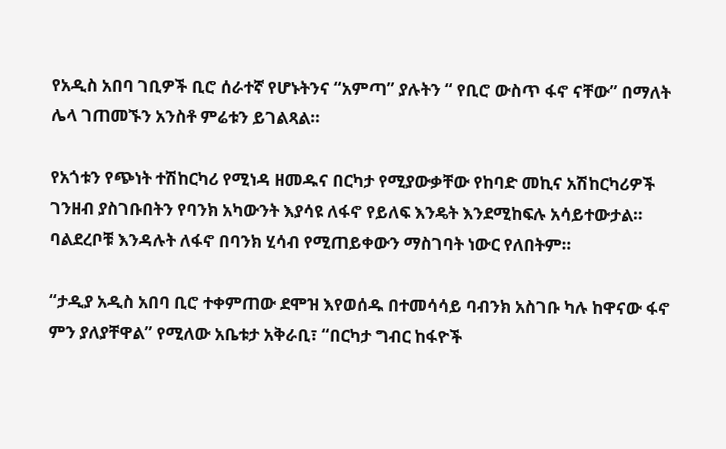የአዲስ አበባ ገቢዎች ቢሮ ሰራተኛ የሆኑትንና “አምጣ” ያሉትን “ የቢሮ ውስጥ ፋኖ ናቸው” በማለት ሌላ ገጠመኙን አንስቶ ምሬቱን ይገልጻል።

የአጎቱን የጭነት ተሽከርካሪ የሚነዳ ዘመዱና በርካታ የሚያውቃቸው የከባድ መኪና አሽከርካሪዎች ገንዘብ ያስገቡበትን የባንክ አካውንት እያሳዩ ለፋኖ የይለፍ እንዴት እንደሚከፍሉ አሳይተውታል። ባልደረቦቹ እንዳሉት ለፋኖ በባንክ ሂሳብ የሚጠይቀውን ማስገባት ነውር የለበትም።

“ታዲያ አዲስ አበባ ቢሮ ተቀምጠው ደሞዝ እየወሰዱ በተመሳሳይ ባብንክ አስገቡ ካሉ ከዋናው ፋኖ ምን ያለያቸዋል” የሚለው አቤቱታ አቅራቢ፣ “በርካታ ግብር ከፋዮች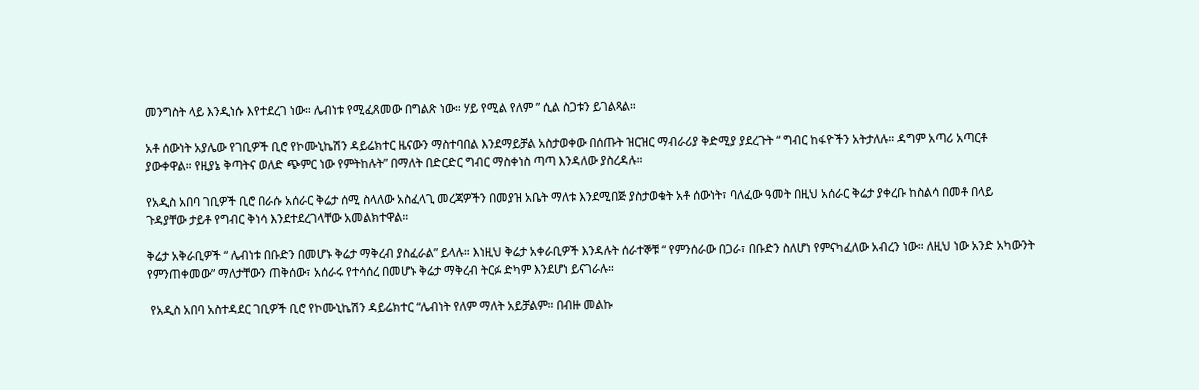መንግስት ላይ እንዲነሱ እየተደረገ ነው። ሌብነቱ የሚፈጸመው በግልጽ ነው። ሃይ የሚል የለም ” ሲል ስጋቱን ይገልጻል።

አቶ ሰውነት አያሌው የገቢዎች ቢሮ የኮሙኒኬሽን ዳይሬክተር ዜናውን ማስተባበል እንደማይቻል አስታወቀው በሰጡት ዝርዝር ማብራሪያ ቅድሚያ ያደረጉት “ ግብር ከፋዮችን አትታለሉ። ዳግም አጣሪ አጣርቶ ያውቀዋል። የዚያኔ ቅጣትና ወለድ ጭምር ነው የምትከሉት” በማለት በድርድር ግብር ማስቀነስ ጣጣ እንዳለው ያስረዳሉ።

የአዲስ አበባ ገቢዎች ቢሮ በራሱ አሰራር ቅሬታ ሰሚ ስላለው አስፈላጊ መረጃዎችን በመያዝ አቤት ማለቱ እንደሚበጅ ያስታወቁት አቶ ሰውነት፣ ባለፈው ዓመት በዚህ አሰራር ቅሬታ ያቀረቡ ከስልሳ በመቶ በላይ ጉዳያቸው ታይቶ የግብር ቅነሳ እንደተደረገላቸው አመልክተዋል።

ቅሬታ አቅራቢዎች “ ሌብነቱ በቡድን በመሆኑ ቅሬታ ማቅረብ ያስፈራል” ይላሉ። እነዚህ ቅሬታ አቀራቢዎች እንዳሉት ሰራተኞቹ “ የምንሰራው በጋራ፣ በቡድን ስለሆነ የምናካፈለው አብረን ነው። ለዚህ ነው አንድ አካውንት የምንጠቀመው” ማለታቸውን ጠቅሰው፣ አሰራሩ የተሳሰረ በመሆኑ ቅሬታ ማቅረብ ትርፉ ድካም እንደሆነ ይናገራሉ።

 የአዲስ አበባ አስተዳደር ገቢዎች ቢሮ የኮሙኒኬሽን ዳይሬክተር “ሌብነት የለም ማለት አይቻልም። በብዙ መልኩ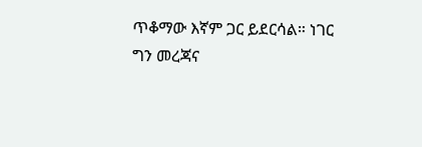ጥቆማው እኛም ጋር ይደርሳል። ነገር ግን መረጃና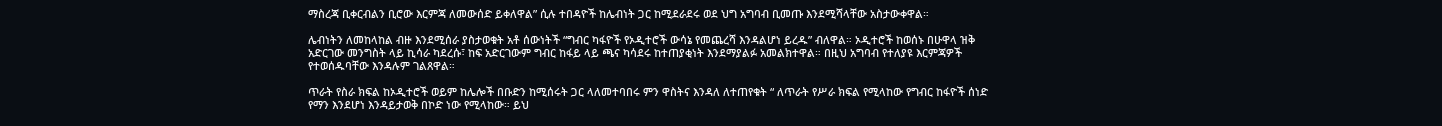ማስረጃ ቢቀርብልን ቢሮው እርምጃ ለመውሰድ ይቀለዋል” ሲሉ ተበዳዮች ከሌብነት ጋር ከሚደራደሩ ወደ ህግ አግባብ ቢመጡ እንደሚሻላቸው አስታውቀዋል።

ሌብነትን ለመከላከል ብዙ እንደሚሰራ ያስታወቁት አቶ ሰውነትች “ግብር ካፋዮች የኦዲተሮች ውሳኔ የመጨረሻ እንዳልሆነ ይረዱ” ብለዋል። ኦዲተሮች ከወሰኑ በሁዋላ ዝቅ አድርገው መንግስት ላይ ኪሳራ ካደረሱ፣ ከፍ አድርገውም ግብር ከፋይ ላይ ጫና ካሳደሩ ከተጠያቂነት እንደማያልፉ አመልክተዋል። በዚህ አግባብ የተለያዩ እርምጃዎች የተወሰዱባቸው እንዳሉም ገልጸዋል።

ጥራት የስራ ክፍል ከኦዲተሮች ወይም ከሌሎች በቡድን ከሚሰሩት ጋር ላለመተባበሩ ምን ዋስትና እንዳለ ለተጠየቁት “ ለጥራት የሥራ ክፍል የሚላከው የግብር ከፋዮች ሰነድ የማን እንደሆነ እንዳይታወቅ በኮድ ነው የሚላከው። ይህ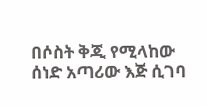በሶስት ቅጂ የሚላከው ሰነድ አጣሪው እጅ ሲገባ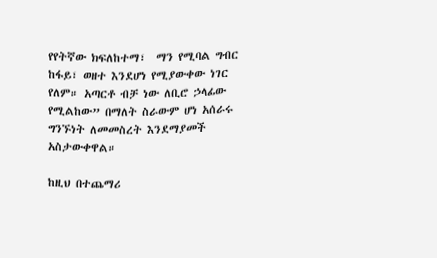የየትኛው ክፍለከተማ፣  ማን የሚባል ግብር ከፋይ፣ ወዘተ እንደሆነ የሚያውቀው ነገር የለም። አጣርቶ ብቻ ነው ለቢሮ ኃላፊው የሚልከው” በማለት ስራውም ሆነ አሰራሩ ግንኙነት ለመመስረት እንደማያመች አስታውቀዋል።

ከዚህ በተጨማሪ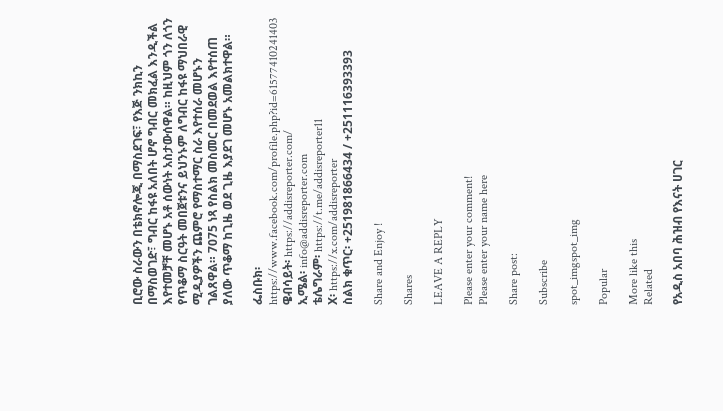ቢሮው ስራውን በቴክኖሎጂ በማስደገፍ፣ የእጅ ንክኪን በማስወገድ፣ ግብር ከፋዩ አለበት ሆኖ ግብር መክፈል እንዲችል እየተመቻቸ መሆኑ አቶ ሰውነት አስታውሰዋል። ከዚህም ጎን ለጎን የጥቆማ ስርዓት መበጀቱንና ይህንኑም ለግብር ከፋዩ ማህበራዊ ሚዲያዎችን ጨምሮ የማስተማር ስራ እየተሰራ መሆኑን ገልጸዋል። 7075 ነጻ የስልክ መስመር በመደወል እየተሰጠ ያለው ጥቆማ ከጊዜ ወደ ጊዜ እያደገ መሆኑ አመልክተዋል።

ፌስቡክ፡ https://www.facebook.com/profile.php?id=61577410241403
ዌብሳይት፡ https://addisreporter.com/
ኢሜል፡ info@addisreporter.com
ቴሌግራም፡ https://t.me/addisreporter11
X፡ https://x.com/addisreporter
ስልክ ቁጥር፡ +251981866434 / +251116393393

Share and Enjoy !

Shares

LEAVE A REPLY

Please enter your comment!
Please enter your name here

Share post:

Subscribe

spot_imgspot_img

Popular

More like this
Related

የአዲስ አበባ ሕዝብ የእናት ሀገር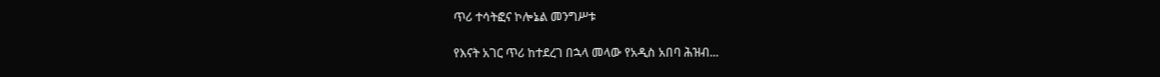ጥሪ ተሳትፎና ኮሎኔል መንግሥቱ

የእናት አገር ጥሪ ከተደረገ በኋላ መላው የአዲስ አበባ ሕዝብ...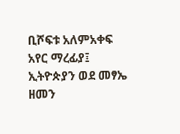ቢሾፍቱ አለምአቀፍ አየር ማረፊያ፤ ኢትዮጵያን ወደ መፃኤ ዘመን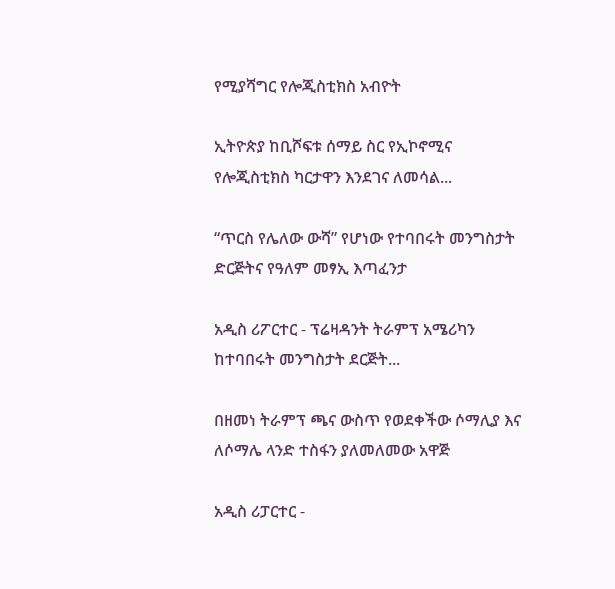የሚያሻግር የሎጂስቲክስ አብዮት

ኢትዮጵያ ከቢሾፍቱ ሰማይ ስር የኢኮኖሚና የሎጂስቲክስ ካርታዋን እንደገና ለመሳል...

“ጥርስ የሌለው ውሻ” የሆነው የተባበሩት መንግስታት ድርጅትና የዓለም መፃኢ እጣፈንታ

አዲስ ሪፖርተር - ፕሬዛዳንት ትራምፕ አሜሪካን ከተባበሩት መንግስታት ደርጅት...

በዘመነ ትራምፕ ጫና ውስጥ የወደቀችው ሶማሊያ እና ለሶማሌ ላንድ ተስፋን ያለመለመው አዋጅ

አዲስ ሪፓርተር -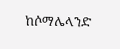ከሶማሌላንድ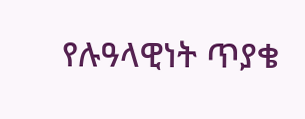የሉዓላዊነት ጥያቄ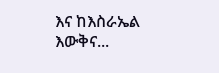እና ከእስራኤል እውቅና...